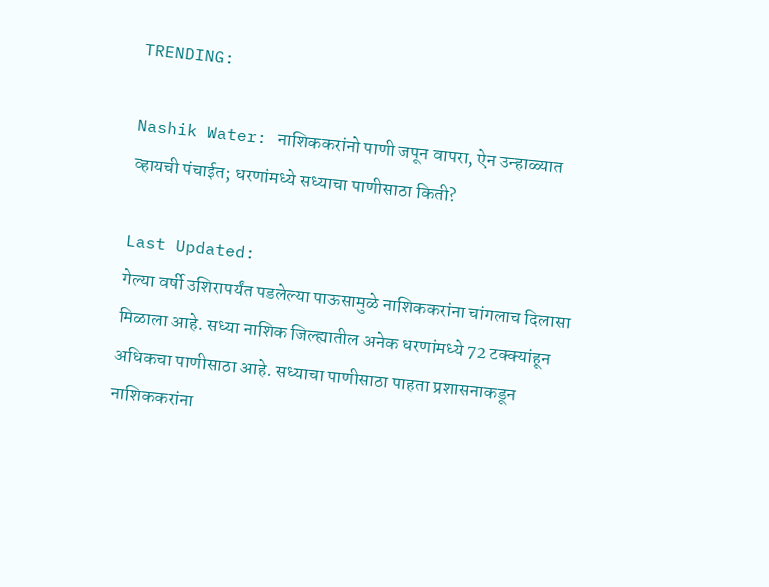TRENDING:

Nashik Water: नाशिककरांनो पाणी जपून वापरा, ऐन उन्हाळ्यात व्हायची पंचाईत; धरणांमध्ये सध्याचा पाणीसाठा किती?

Last Updated:
गेल्या वर्षी उशिरापर्यंत पडलेल्या पाऊसामुळे नाशिककरांना चांगलाच दिलासा मिळाला आहे. सध्या नाशिक जिल्ह्यातील अनेक धरणांमध्ये 72 टक्क्यांहून अधिकचा पाणीसाठा आहे. सध्याचा पाणीसाठा पाहता प्रशासनाकडून नाशिककरांना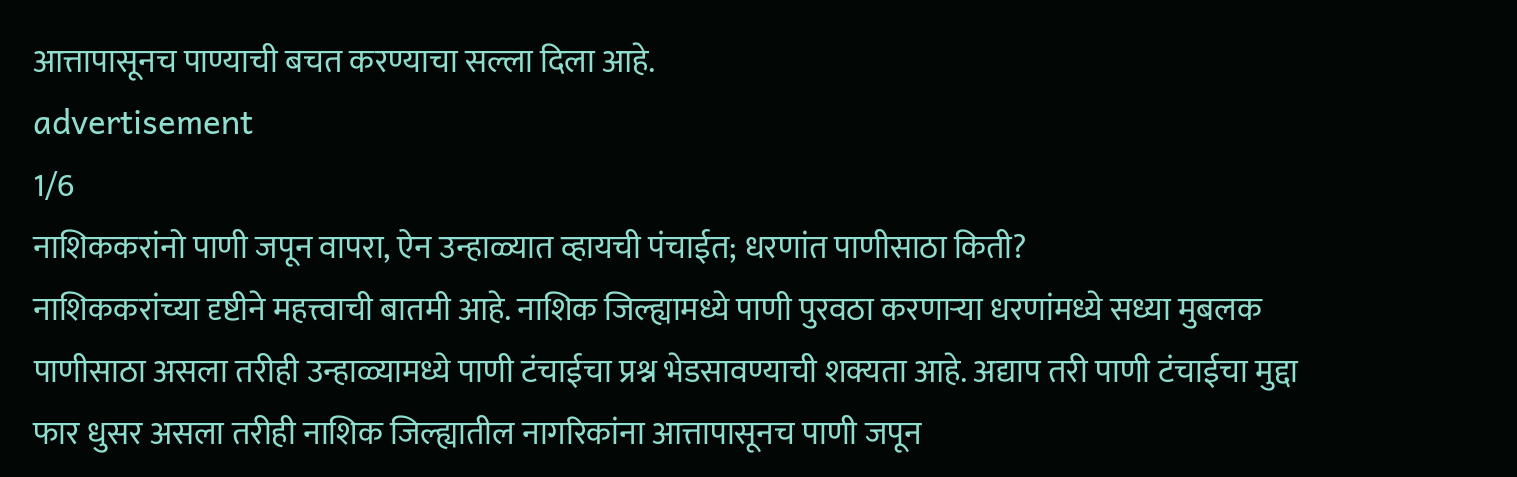आत्तापासूनच पाण्याची बचत करण्याचा सल्ला दिला आहे.
advertisement
1/6
नाशिककरांनो पाणी जपून वापरा, ऐन उन्हाळ्यात व्हायची पंचाईत; धरणांत पाणीसाठा किती?
नाशिककरांच्या दृष्टीने महत्त्वाची बातमी आहे. नाशिक जिल्ह्यामध्ये पाणी पुरवठा करणाऱ्या धरणांमध्ये सध्या मुबलक पाणीसाठा असला तरीही उन्हाळ्यामध्ये पाणी टंचाईचा प्रश्न भेडसावण्याची शक्यता आहे. अद्याप तरी पाणी टंचाईचा मुद्दा फार धुसर असला तरीही नाशिक जिल्ह्यातील नागरिकांना आत्तापासूनच पाणी जपून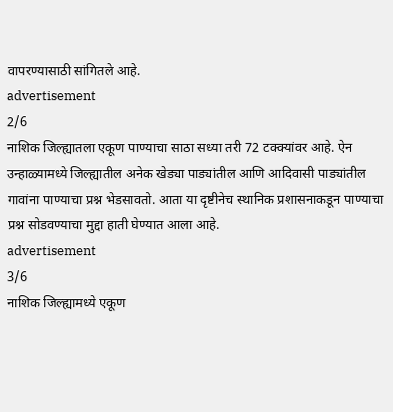वापरण्यासाठी सांगितले आहे.
advertisement
2/6
नाशिक जिल्ह्यातला एकूण पाण्याचा साठा सध्या तरी 72 टक्क्यांवर आहे. ऐन उन्हाळ्यामध्ये जिल्ह्यातील अनेक खेड्या पाड्यांतील आणि आदिवासी पाड्यांतील गावांना पाण्याचा प्रश्न भेडसावतो. आता या दृष्टीनेच स्थानिक प्रशासनाकडून पाण्याचा प्रश्न सोडवण्याचा मुद्दा हाती घेण्यात आला आहे.
advertisement
3/6
नाशिक जिल्ह्यामध्ये एकूण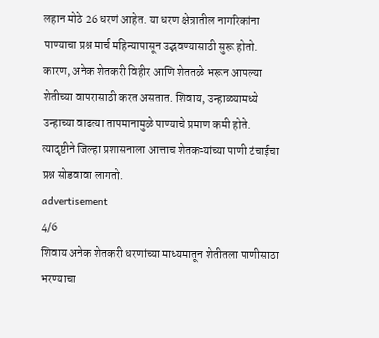लहान मोठे 26 धरणं आहेत. या धरण क्षेत्रातील नागरिकांना पाण्याचा प्रश्न मार्च महिन्यापासून उद्भवण्यासाठी सुरू होतो. कारण, अनेक शेतकरी विहीर आणि शेततळे भरून आपल्या शेतीच्या वापरासाठी करत असतात. शिवाय, उन्हाळ्यामध्ये उन्हाच्या वाढत्या तापमानामुळे पाण्याचे प्रमाण कमी होते. त्यादृष्टीने जिल्हा प्रशासनाला आत्ताच शेतकऱ्यांच्या पाणी टंचाईचा प्रश्न सोडवावा लागतो.
advertisement
4/6
शिवाय अनेक शेतकरी धरणांच्या माध्यमातून शेतीतला पाणीसाठा भरण्याचा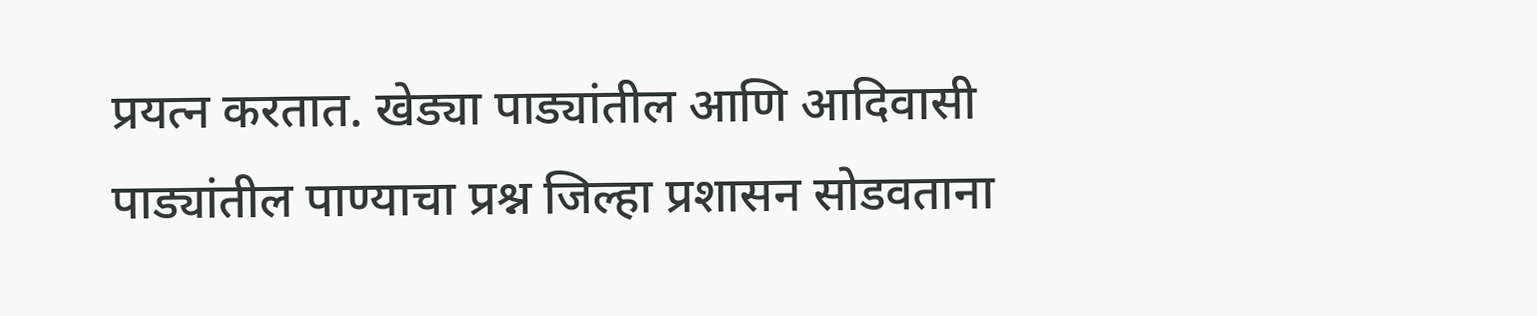प्रयत्न करतात. खेड्या पाड्यांतील आणि आदिवासी पाड्यांतील पाण्याचा प्रश्न जिल्हा प्रशासन सोडवताना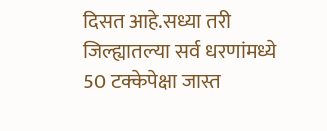दिसत आहे.सध्या तरी जिल्ह्यातल्या सर्व धरणांमध्ये 50 टक्केपेक्षा जास्त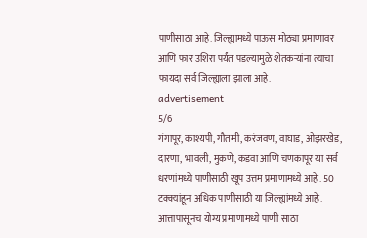पाणीसाठा आहे. जिल्ह्यामध्ये पाऊस मोठ्या प्रमाणावर आणि फार उशिरा पर्यंत पडल्यामुळे शेतकऱ्यांना त्याचा फायदा सर्व जिल्ह्याला झाला आहे.
advertisement
5/6
गंगापूर, काश्यपी, गौतमी, करंजवण, वाघाड, ओझरखेड, दारणा, भावली, मुकणे, कडवा आणि चणकापूर या सर्व धरणांमध्ये पाणीसाठी खूप उत्तम प्रमाणामध्ये आहे. 50 टक्क्यांहून अधिक पाणीसाठी या जिल्ह्यांमध्ये आहे. आत्तापासूनच योग्य प्रमाणामध्ये पाणी साठा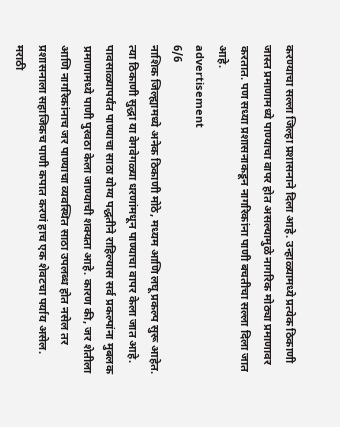करण्याचा सल्ला जिल्हा प्रशासनाने दिला आहे. उन्हाळ्यामध्ये प्रत्येक ठिकाणी जास्त प्रमाणामध्ये पाण्याचा वापर होत असल्यामुळे नागरिक मोठ्या प्रमाणावर करतात. पण सध्या प्रशासनाकडून नागरिकांना पाणी बचतीचा सल्ला दिला जात आहे.
advertisement
6/6
नाशिक जिल्ह्यामध्ये अनेक ठिकाणी मोठे, मध्यम आणि लघू प्रकल्प सुरू आहेत. त्या ठिकाणी सुद्धा या वेगवेगळ्या धरणांमधून पाण्याचा वापर केला जात आहे. पावसाळ्यापर्यंत पाण्याचा साठा योग्य पद्धतीने राहिल्यास सर्व प्रकल्पांना मुबलक प्रमाणामध्ये पाणी पुरवठा केला जाण्याची शक्यता आहे. कारण की, जर शेतीला आणि नागरिकांनाच जर पाण्याचा व्यवस्थित साठा उपलब्ध होत नसेल तर प्रशासनाला सहाजिकच पाणी कपात करणं हाच एक शेवटचा पर्याय असेल.
मराठी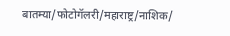बातम्या/फोटोगॅलरी/महाराष्ट्र/नाशिक/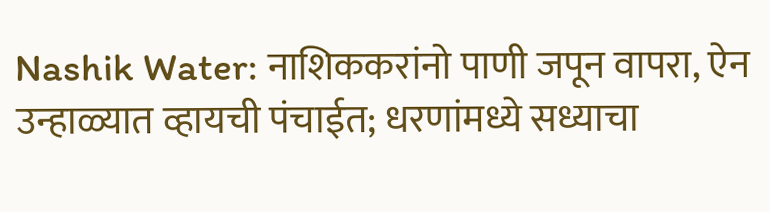Nashik Water: नाशिककरांनो पाणी जपून वापरा, ऐन उन्हाळ्यात व्हायची पंचाईत; धरणांमध्ये सध्याचा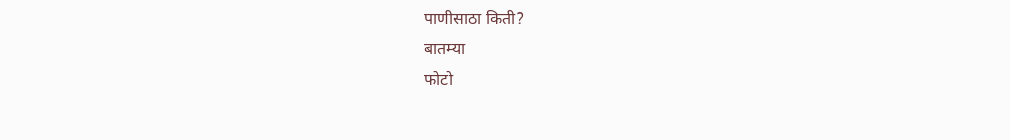पाणीसाठा किती?
बातम्या
फोटो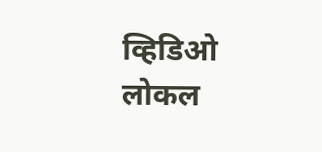व्हिडिओ
लोकल